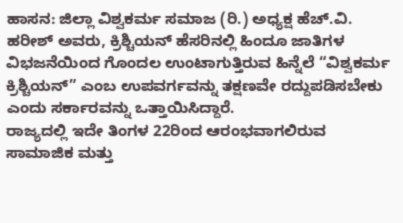ಹಾಸನ: ಜಿಲ್ಲಾ ವಿಶ್ವಕರ್ಮ ಸಮಾಜ (ರಿ.) ಅಧ್ಯಕ್ಷ ಹೆಚ್.ವಿ. ಹರೀಶ್ ಅವರು, ಕ್ರಿಶ್ಚಿಯನ್ ಹೆಸರಿನಲ್ಲಿ ಹಿಂದೂ ಜಾತಿಗಳ ವಿಭಜನೆಯಿಂದ ಗೊಂದಲ ಉಂಟಾಗುತ್ತಿರುವ ಹಿನ್ನೆಲೆ “ವಿಶ್ವಕರ್ಮ ಕ್ರಿಶ್ಚಿಯನ್” ಎಂಬ ಉಪವರ್ಗವನ್ನು ತಕ್ಷಣವೇ ರದ್ದುಪಡಿಸಬೇಕು ಎಂದು ಸರ್ಕಾರವನ್ನು ಒತ್ತಾಯಿಸಿದ್ದಾರೆ.
ರಾಜ್ಯದಲ್ಲಿ ಇದೇ ತಿಂಗಳ 22ರಿಂದ ಆರಂಭವಾಗಲಿರುವ ಸಾಮಾಜಿಕ ಮತ್ತು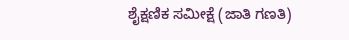ಶೈಕ್ಷಣಿಕ ಸಮೀಕ್ಷೆ (ಜಾತಿ ಗಣತಿ)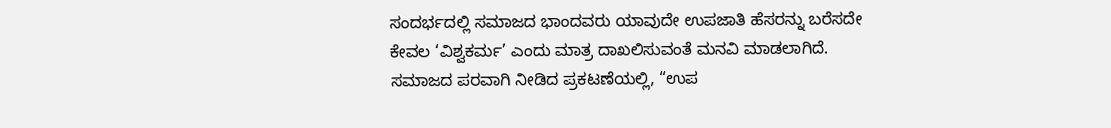ಸಂದರ್ಭದಲ್ಲಿ ಸಮಾಜದ ಭಾಂದವರು ಯಾವುದೇ ಉಪಜಾತಿ ಹೆಸರನ್ನು ಬರೆಸದೇ ಕೇವಲ ‘ವಿಶ್ವಕರ್ಮ’ ಎಂದು ಮಾತ್ರ ದಾಖಲಿಸುವಂತೆ ಮನವಿ ಮಾಡಲಾಗಿದೆ.
ಸಮಾಜದ ಪರವಾಗಿ ನೀಡಿದ ಪ್ರಕಟಣೆಯಲ್ಲಿ, “ಉಪ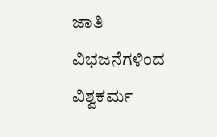ಜಾತಿ ವಿಭಜನೆಗಳಿಂದ ವಿಶ್ವಕರ್ಮ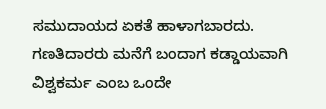ಸಮುದಾಯದ ಏಕತೆ ಹಾಳಾಗಬಾರದು. ಗಣತಿದಾರರು ಮನೆಗೆ ಬಂದಾಗ ಕಡ್ಡಾಯವಾಗಿ ವಿಶ್ವಕರ್ಮ ಎಂಬ ಒಂದೇ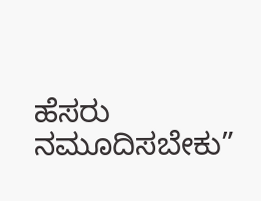ಹೆಸರು ನಮೂದಿಸಬೇಕು”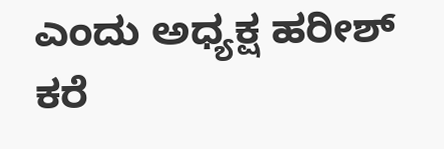ಎಂದು ಅಧ್ಯಕ್ಷ ಹರೀಶ್ ಕರೆ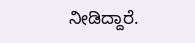ನೀಡಿದ್ದಾರೆ.